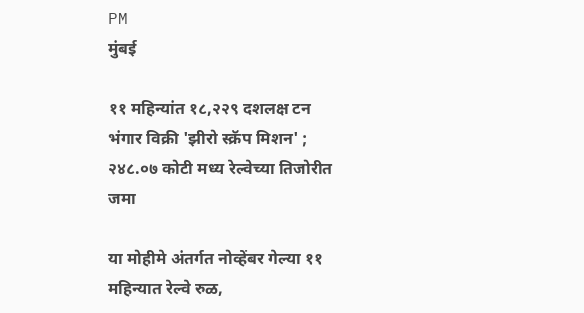PM
मुंबई

११ महिन्यांत १८,२२९ दशलक्ष टन भंगार विक्री 'झीरो स्क्रॅप मिशन' ; २४८.०७ कोटी मध्य रेल्वेच्या तिजोरीत जमा

या मोहीमे अंतर्गत नोव्हेंबर गेल्या ११ महिन्यात रेल्वे रुळ,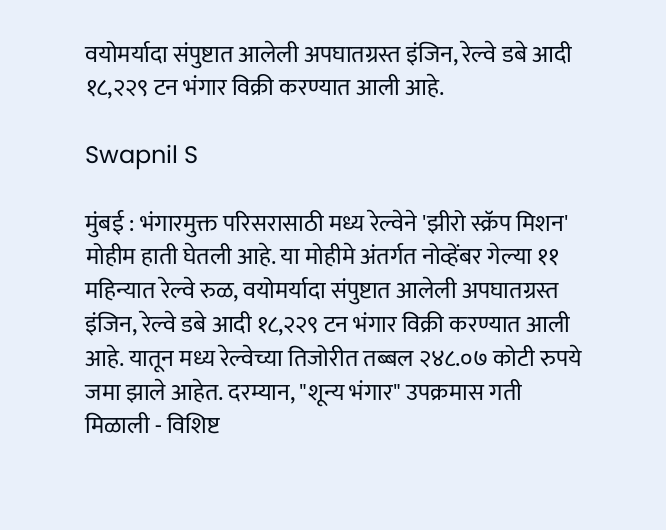वयोमर्यादा संपुष्टात आलेली अपघातग्रस्त इंजिन, रेल्वे डबे आदी १८,२२९ टन भंगार विक्री करण्यात आली आहे.

Swapnil S

मुंबई : भंगारमुक्त परिसरासाठी मध्य रेल्वेने 'झीरो स्क्रॅप मिशन' मोहीम हाती घेतली आहे. या मोहीमे अंतर्गत नोव्हेंबर गेल्या ११ महिन्यात रेल्वे रुळ, वयोमर्यादा संपुष्टात आलेली अपघातग्रस्त इंजिन, रेल्वे डबे आदी १८,२२९ टन भंगार विक्री करण्यात आली आहे. यातून मध्य रेल्वेच्या तिजोरीत तब्बल २४८.०७ कोटी रुपये जमा झाले आहेत. दरम्यान, "शून्य भंगार" उपक्रमास गती मिळाली - विशिष्ट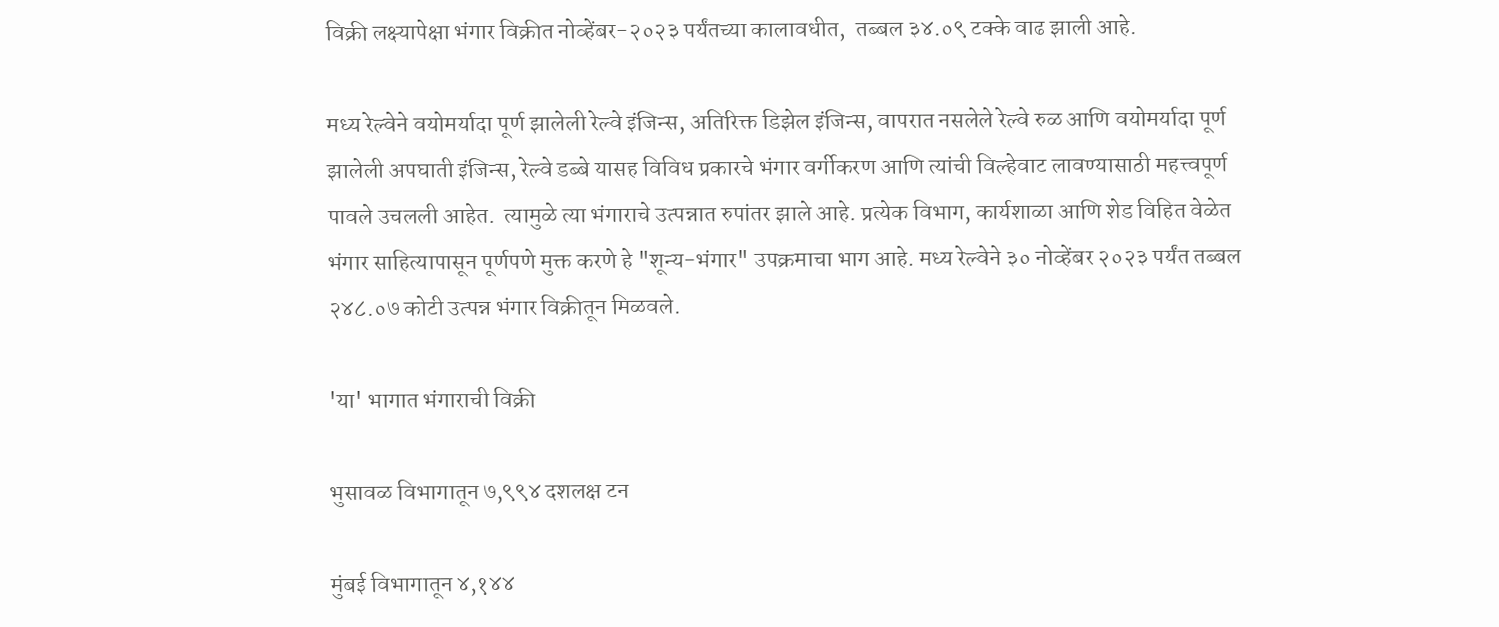विक्री लक्ष्यापेक्षा भंगार विक्रीत नोव्हेंबर-२०२३ पर्यंतच्या कालावधीत,  तब्बल ३४.०९ टक्के वाढ झाली आहे.

मध्य रेल्वेने वयोमर्यादा पूर्ण झालेली रेल्वे इंजिन्स, अतिरिक्त डिझेल इंजिन्स, वापरात नसलेले रेल्वे रुळ आणि वयोमर्यादा पूर्ण झालेली अपघाती इंजिन्स, रेल्वे डब्बे यासह विविध प्रकारचे भंगार वर्गीकरण आणि त्यांची विल्हेवाट लावण्यासाठी महत्त्वपूर्ण पावले उचलली आहेत.  त्यामुळे त्या भंगाराचे उत्पन्नात रुपांतर झाले आहे. प्रत्येक विभाग, कार्यशाळा आणि शेड विहित वेळेत भंगार साहित्यापासून पूर्णपणे मुक्त करणे हे "शून्य-भंगार" उपक्रमाचा भाग आहे. मध्य रेल्वेने ३० नोव्हेंबर २०२३ पर्यंत तब्बल २४८.०७ कोटी उत्पन्न भंगार विक्रीतून मिळवले.

'या' भागात भंगाराची विक्री

भुसावळ विभागातून ७,९९४ दशलक्ष टन

मुंबई विभागातून ४,१४४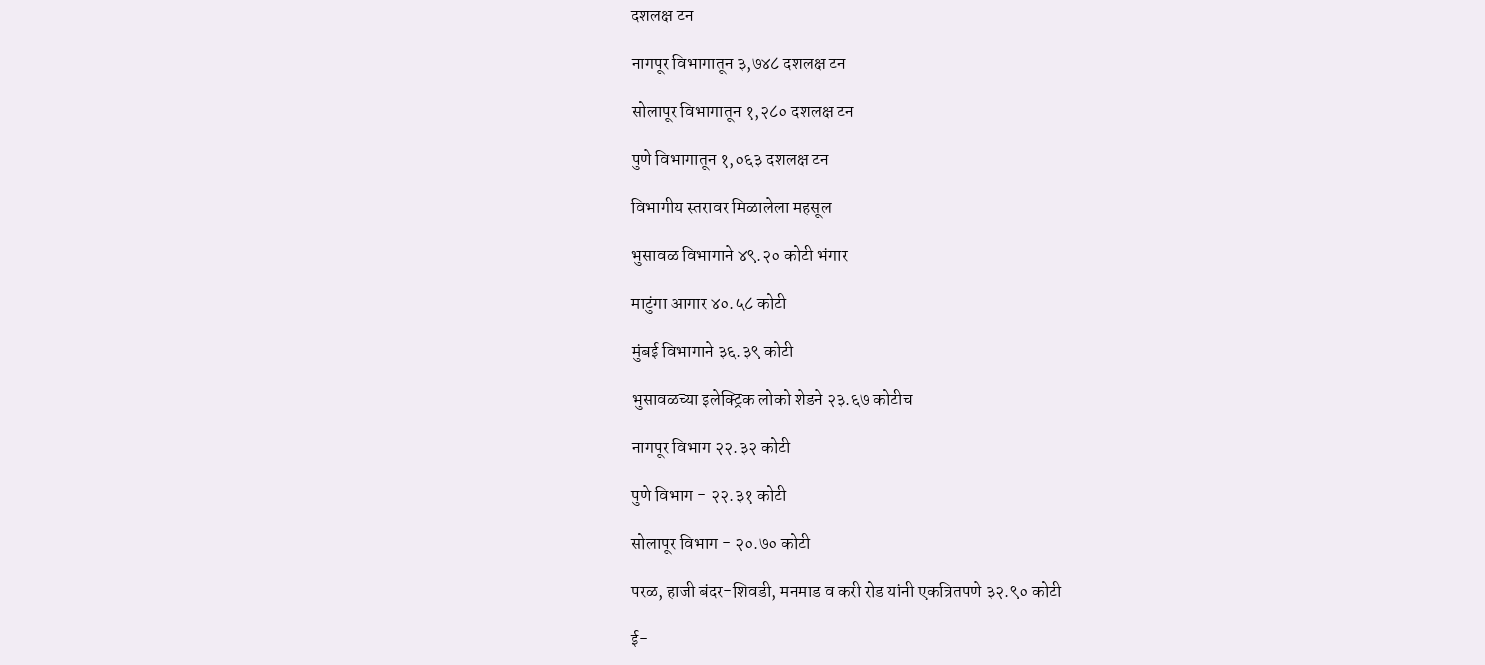दशलक्ष टन

नागपूर विभागातून ३,७४८ दशलक्ष टन

सोलापूर विभागातून १,२८० दशलक्ष टन

पुणे विभागातून १,०६३ दशलक्ष टन

विभागीय स्तरावर मिळालेला महसूल

भुसावळ विभागाने ४९.२० कोटी भंगार

माटुंगा आगार ४०.५८ कोटी

मुंबई विभागाने ३६.३९ कोटी

भुसावळच्या इलेक्ट्रिक लोको शेडने २३.६७ कोटीच

नागपूर विभाग २२.३२ कोटी

पुणे विभाग - २२.३१ कोटी

सोलापूर विभाग - २०.७० कोटी

परळ, हाजी बंदर-शिवडी, मनमाड व करी रोड यांनी एकत्रितपणे ३२.९० कोटी

ई-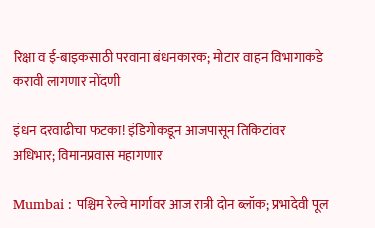रिक्षा व ई-बाइकसाठी परवाना बंधनकारक; मोटार वाहन विभागाकडे करावी लागणार नोंदणी

इंधन दरवाढीचा फटका! इंडिगोकडून आजपासून तिकिटांवर अधिभार; विमानप्रवास महागणार

Mumbai : पश्चिम रेल्वे मार्गावर आज रात्री दोन ब्लॉक; प्रभादेवी पूल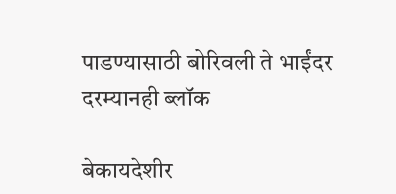पाडण्यासाठी बोरिवली ते भाईंदर दरम्यानही ब्लॉक

बेकायदेशीर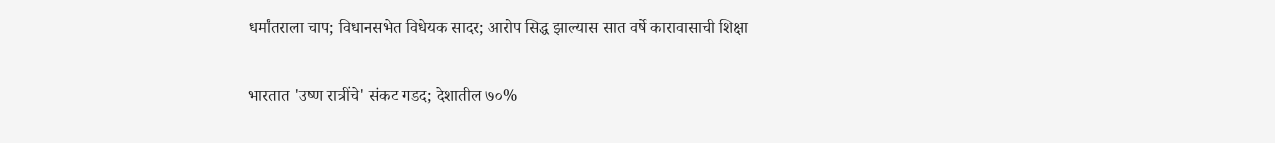धर्मांतराला चाप; विधानसभेत विधेयक सादर; आरोप सिद्ध झाल्यास सात वर्षे कारावासाची शिक्षा

भारतात 'उष्ण रात्रींचे' संकट गडद; देशातील ७०%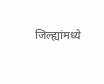जिल्ह्यांमध्ये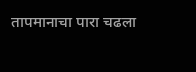तापमानाचा पारा चढला